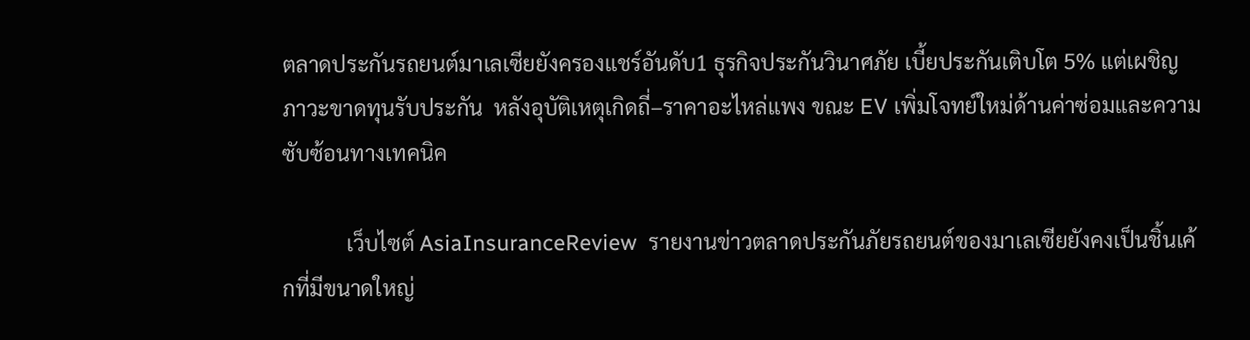ตลาดประกันรถยนต์มาเลเซียยังครองแชร์อันดับ1 ธุรกิจประกันวินาศภัย เบี้ยประกันเติบโต 5% แต่เผชิญภาวะขาดทุนรับประกัน  หลังอุบัติเหตุเกิดถี่–ราคาอะไหล่แพง ขณะ EV เพิ่มโจทย์ใหม่ด้านค่าซ่อมและความซับซ้อนทางเทคนิค

            เว็บไซต์ AsiaInsuranceReview  รายงานข่าวตลาดประกันภัยรถยนต์ของมาเลเซียยังคงเป็นชิ้นเค้กที่มีขนาดใหญ่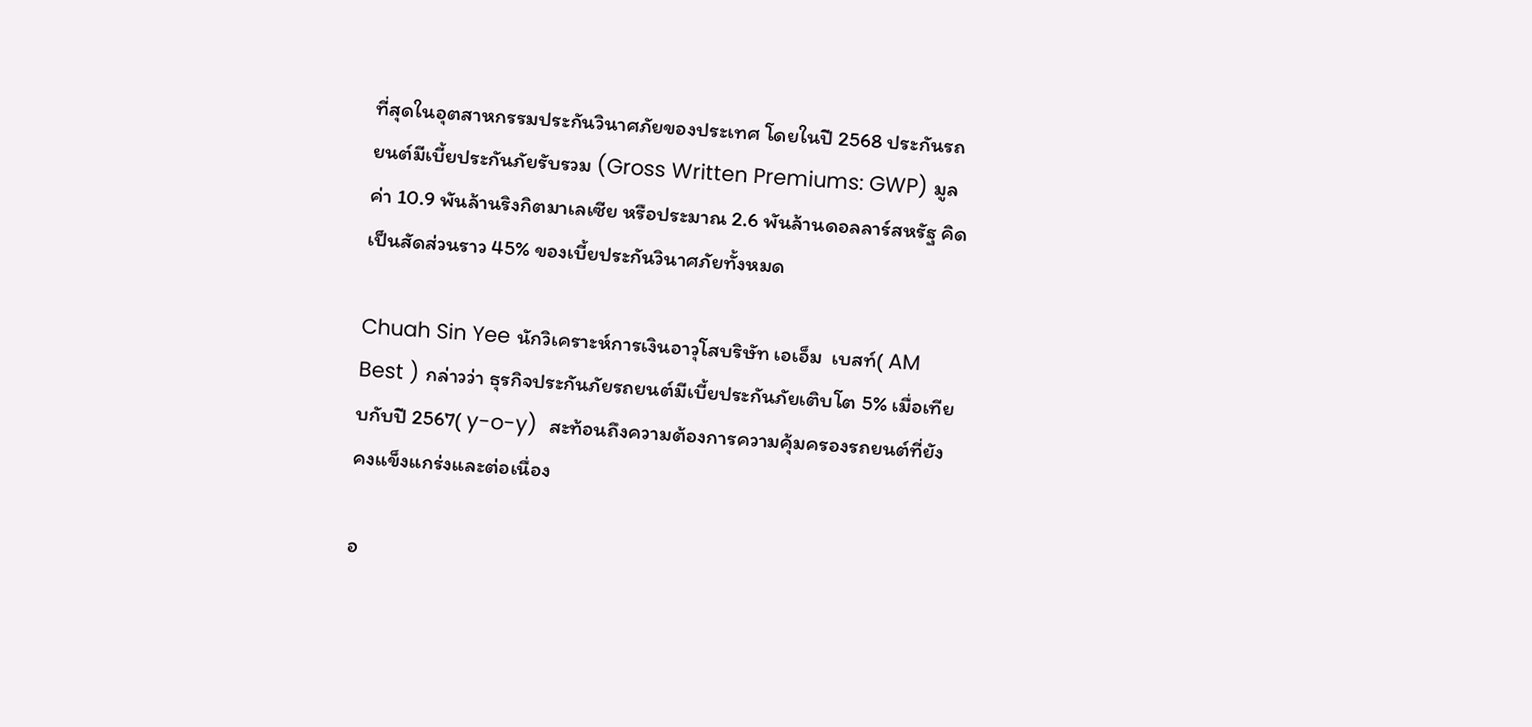ที่สุดในอุตสาหกรรมประกันวินาศภัยของประเทศ โดยในปี 2568 ประกันรถยนต์มีเบี้ยประกันภัยรับรวม (Gross Written Premiums: GWP) มูลค่า 10.9 พันล้านริงกิตมาเลเซีย หรือประมาณ 2.6 พันล้านดอลลาร์สหรัฐ คิดเป็นสัดส่วนราว 45% ของเบี้ยประกันวินาศภัยทั้งหมด

Chuah Sin Yee นักวิเคราะห์การเงินอาวุโสบริษัท เอเอ็ม  เบสท์( AM Best ) กล่าวว่า ธุรกิจประกันภัยรถยนต์มีเบี้ยประกันภัยเติบโต 5% เมื่อเทียบกับปี 2567( y-o-y)  สะท้อนถึงความต้องการความคุ้มครองรถยนต์ที่ยังคงแข็งแกร่งและต่อเนื่อง

อ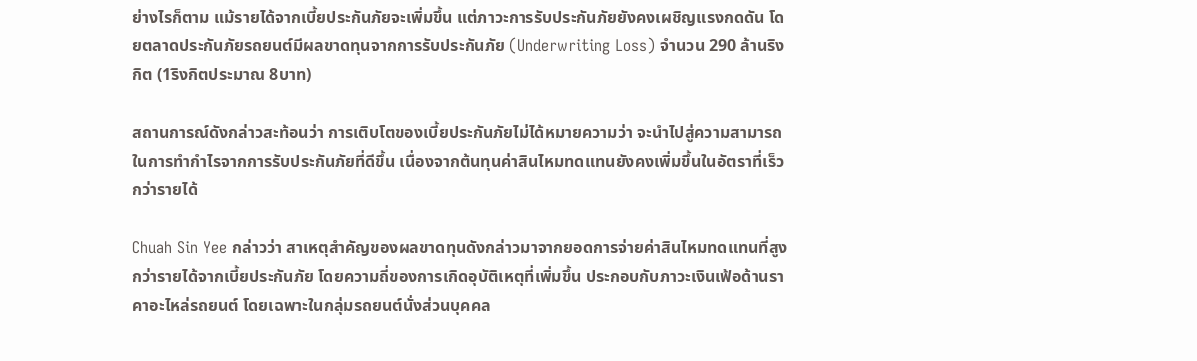ย่างไรก็ตาม แม้รายได้จากเบี้ยประกันภัยจะเพิ่มขึ้น แต่ภาวะการรับประกันภัยยังคงเผชิญแรงกดดัน โดยตลาดประกันภัยรถยนต์มีผลขาดทุนจากการรับประกันภัย (Underwriting Loss) จำนวน 290 ล้านริงกิต (1ริงกิตประมาณ 8บาท)

สถานการณ์ดังกล่าวสะท้อนว่า การเติบโตของเบี้ยประกันภัยไม่ได้หมายความว่า จะนำไปสู่ความสามารถในการทำกำไรจากการรับประกันภัยที่ดีขึ้น เนื่องจากต้นทุนค่าสินไหมทดแทนยังคงเพิ่มขึ้นในอัตราที่เร็วกว่ารายได้

Chuah Sin Yee กล่าวว่า สาเหตุสำคัญของผลขาดทุนดังกล่าวมาจากยอดการจ่ายค่าสินไหมทดแทนที่สูงกว่ารายได้จากเบี้ยประกันภัย โดยความถี่ของการเกิดอุบัติเหตุที่เพิ่มขึ้น ประกอบกับภาวะเงินเฟ้อด้านราคาอะไหล่รถยนต์ โดยเฉพาะในกลุ่มรถยนต์นั่งส่วนบุคคล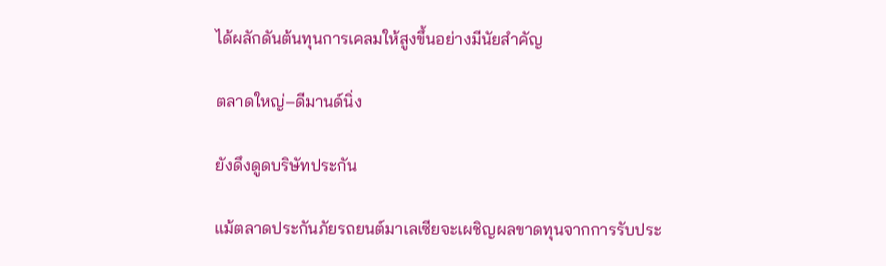ได้ผลักดันต้นทุนการเคลมให้สูงขึ้นอย่างมีนัยสำคัญ

ตลาดใหญ่–ดีมานด์นิ่ง

ยังดึงดูดบริษัทประกัน

แม้ตลาดประกันภัยรถยนต์มาเลเซียจะเผชิญผลขาดทุนจากการรับประ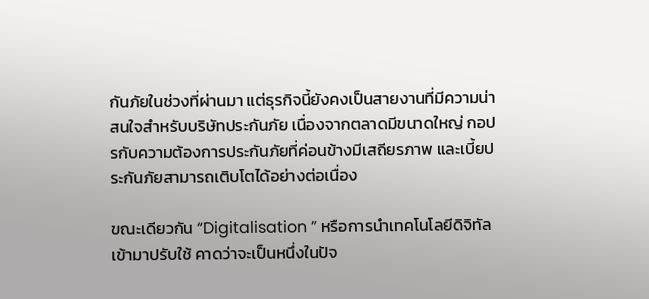กันภัยในช่วงที่ผ่านมา แต่ธุรกิจนี้ยังคงเป็นสายงานที่มีความน่าสนใจสำหรับบริษัทประกันภัย เนื่องจากตลาดมีขนาดใหญ่ กอปรกับความต้องการประกันภัยที่ค่อนข้างมีเสถียรภาพ และเบี้ยประกันภัยสามารถเติบโตได้อย่างต่อเนื่อง

ขณะเดียวกัน “Digitalisation ” หรือการนำเทคโนโลยีดิจิทัลเข้ามาปรับใช้ คาดว่าจะเป็นหนึ่งในปัจ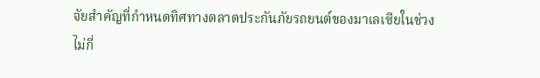จัยสำคัญที่กำหนดทิศทางตลาดประกันภัยรถยนต์ของมาเลเซียในช่วงไม่กี่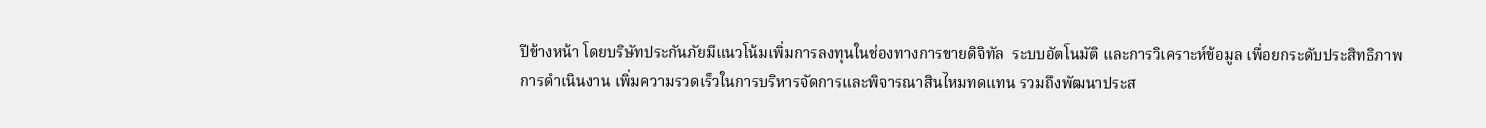ปีข้างหน้า โดยบริษัทประกันภัยมีแนวโน้มเพิ่มการลงทุนในช่องทางการขายดิจิทัล  ระบบอัตโนมัติ และการวิเคราะห์ข้อมูล เพื่อยกระดับประสิทธิภาพการดำเนินงาน เพิ่มความรวดเร็วในการบริหารจัดการและพิจารณาสินไหมทดแทน รวมถึงพัฒนาประส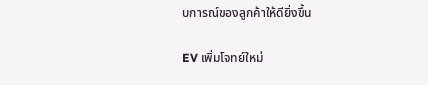บการณ์ของลูกค้าให้ดียิ่งขึ้น

EV เพิ่มโจทย์ใหม่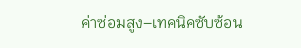ค่าซ่อมสูง–เทคนิคซับซ้อน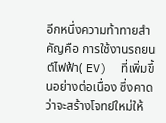อีกหนึ่งความท้าทายสำคัญคือ การใช้งานรถยนต์ไฟฟ้า( EV)  ที่เพิ่มขึ้นอย่างต่อเนื่อง ซึ่งคาดว่าจะสร้างโจทย์ใหม่ให้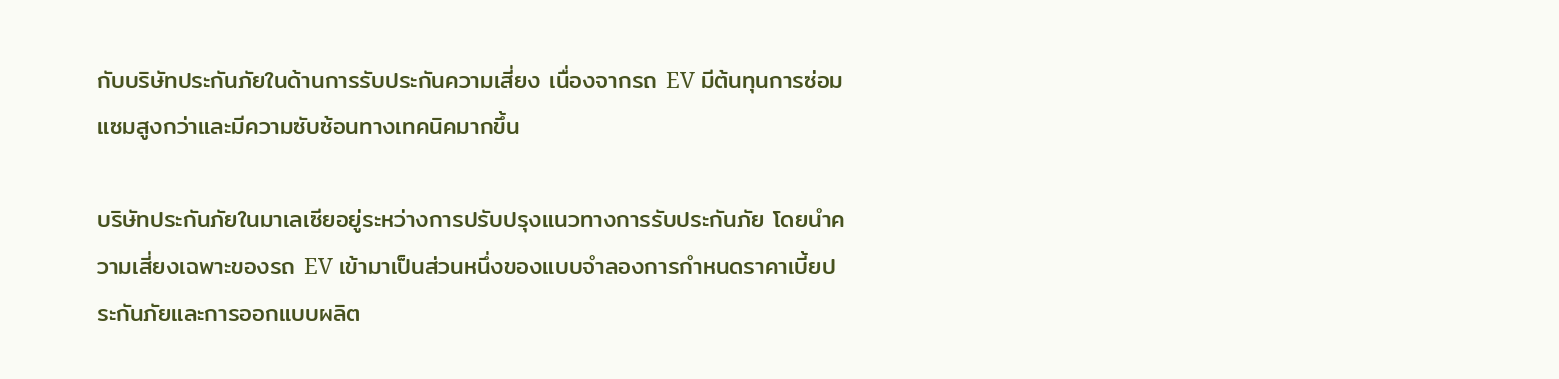กับบริษัทประกันภัยในด้านการรับประกันความเสี่ยง เนื่องจากรถ EV มีต้นทุนการซ่อมแซมสูงกว่าและมีความซับซ้อนทางเทคนิคมากขึ้น

บริษัทประกันภัยในมาเลเซียอยู่ระหว่างการปรับปรุงแนวทางการรับประกันภัย โดยนำความเสี่ยงเฉพาะของรถ EV เข้ามาเป็นส่วนหนึ่งของแบบจำลองการกำหนดราคาเบี้ยประกันภัยและการออกแบบผลิต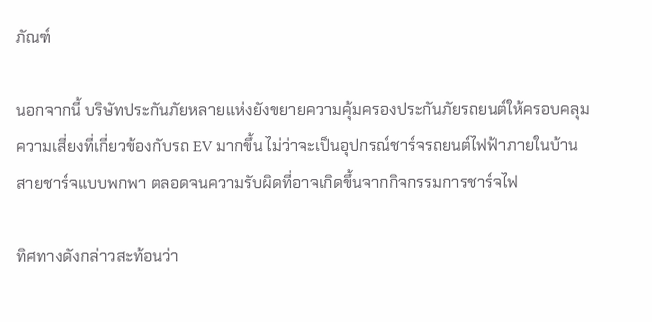ภัณฑ์

นอกจากนี้ บริษัทประกันภัยหลายแห่งยังขยายความคุ้มครองประกันภัยรถยนต์ให้ครอบคลุมความเสี่ยงที่เกี่ยวข้องกับรถ EV มากขึ้น ไม่ว่าจะเป็นอุปกรณ์ชาร์จรถยนต์ไฟฟ้าภายในบ้าน  สายชาร์จแบบพกพา ตลอดจนความรับผิดที่อาจเกิดขึ้นจากกิจกรรมการชาร์จไฟ

ทิศทางดังกล่าวสะท้อนว่า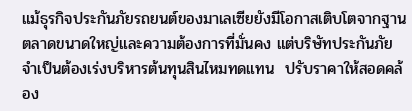แม้ธุรกิจประกันภัยรถยนต์ของมาเลเซียยังมีโอกาสเติบโตจากฐานตลาดขนาดใหญ่และความต้องการที่มั่นคง แต่บริษัทประกันภัยจำเป็นต้องเร่งบริหารต้นทุนสินไหมทดแทน  ปรับราคาให้สอดคล้อง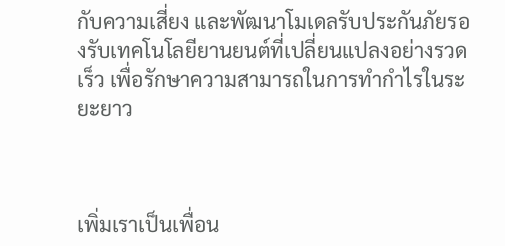กับความเสี่ยง และพัฒนาโมเดลรับประกันภัยรองรับเทคโนโลยียานยนต์ที่เปลี่ยนแปลงอย่างรวดเร็ว เพื่อรักษาความสามารถในการทำกำไรในระยะยาว



เพิ่มเราเป็นเพื่อน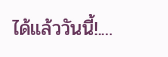ได้แล้ววันนี้!....